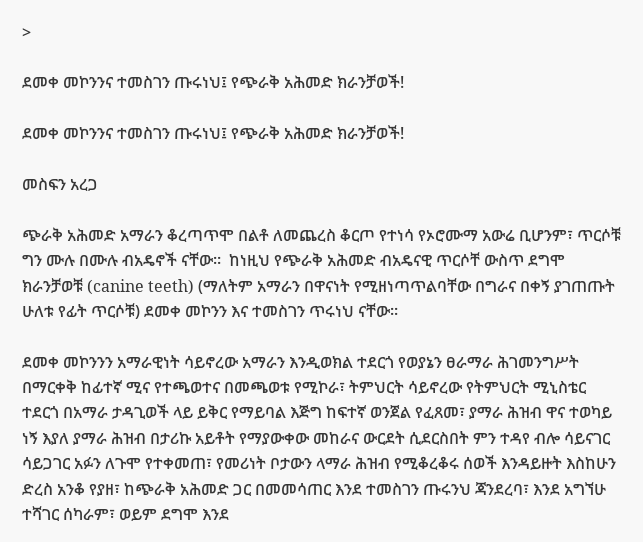>

ደመቀ መኮንንና ተመስገን ጡሩነህ፤ የጭራቅ አሕመድ ክራንቻወች!

ደመቀ መኮንንና ተመስገን ጡሩነህ፤ የጭራቅ አሕመድ ክራንቻወች!

መስፍን አረጋ

ጭራቅ አሕመድ አማራን ቆረጣጥሞ በልቶ ለመጨረስ ቆርጦ የተነሳ የኦሮሙማ አውሬ ቢሆንም፣ ጥርሶቹ ግን ሙሉ በሙሉ ብአዴኖች ናቸው።  ከነዚህ የጭራቅ አሕመድ ብአዴናዊ ጥርሶቸ ውስጥ ደግሞ ክራንቻወቹ (canine teeth) (ማለትም አማራን በዋናነት የሚዘነጣጥልባቸው በግራና በቀኝ ያገጠጡት ሁለቱ የፊት ጥርሶቹ) ደመቀ መኮንን እና ተመስገን ጥሩነህ ናቸው፡፡

ደመቀ መኮንንን አማራዊነት ሳይኖረው አማራን እንዲወክል ተደርጎ የወያኔን ፀራማራ ሕገመንግሥት በማርቀቅ ከፊተኛ ሚና የተጫወተና በመጫወቱ የሚኮራ፣ ትምህርት ሳይኖረው የትምህርት ሚኒስቴር ተደርጎ በአማራ ታዳጊወች ላይ ይቅር የማይባል እጅግ ከፍተኛ ወንጀል የፈጸመ፣ ያማራ ሕዝብ ዋና ተወካይ ነኝ እያለ ያማራ ሕዝብ በታሪኩ አይቶት የማያውቀው መከራና ውርደት ሲደርስበት ምን ተዳየ ብሎ ሳይናገር ሳይጋገር አፉን ለጉሞ የተቀመጠ፣ የመሪነት ቦታውን ላማራ ሕዝብ የሚቆረቆሩ ሰወች እንዳይዙት እስከሁን ድረስ አንቆ የያዘ፣ ከጭራቅ አሕመድ ጋር በመመሳጠር እንደ ተመስገን ጡሩንህ ጃንደረባ፣ እንደ አግኘሁ ተሻገር ሰካራም፣ ወይም ደግሞ እንደ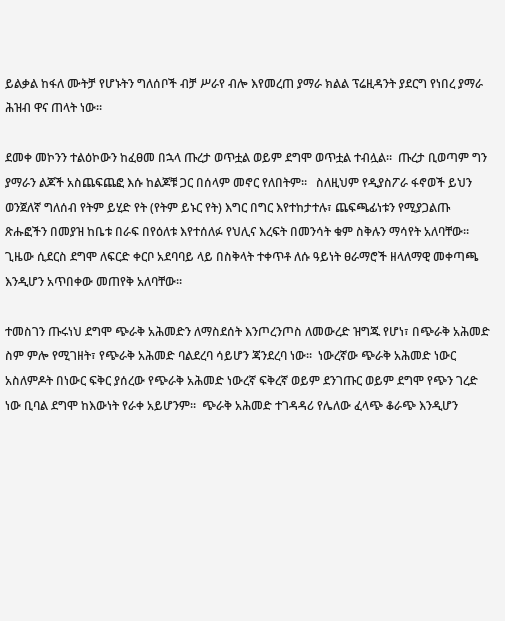ይልቃል ከፋለ ሙትቻ የሆኑትን ግለሰቦች ብቻ ሥራየ ብሎ እየመረጠ ያማራ ክልል ፕሬዚዳንት ያደርግ የነበረ ያማራ ሕዝብ ዋና ጠላት ነው።

ደመቀ መኮንን ተልዕኮውን ከፈፀመ በኋላ ጡረታ ወጥቷል ወይም ደግሞ ወጥቷል ተብሏል።  ጡረታ ቢወጣም ግን ያማራን ልጆች አስጨፍጨፎ እሱ ከልጆቹ ጋር በሰላም መኖር የለበትም።   ስለዚህም የዲያስፖራ ፋኖወች ይህን ወንጀለኛ ግለሰብ የትም ይሂድ የት (የትም ይኑር የት) እግር በግር እየተከታተሉ፣ ጨፍጫፊነቱን የሚያጋልጡ ጽሑፎችን በመያዝ ከቤቱ በራፍ በየዕለቱ እየተሰለፉ የህሊና እረፍት በመንሳት ቁም ስቅሉን ማሳየት አለባቸው።  ጊዜው ሲደርስ ደግሞ ለፍርድ ቀርቦ አደባባይ ላይ በስቅላት ተቀጥቶ ለሱ ዓይነት ፀራማሮች ዘላለማዊ መቀጣጫ እንዲሆን አጥበቀው መጠየቅ አለባቸው።

ተመስገን ጡሩነህ ደግሞ ጭራቅ አሕመድን ለማስደሰት እንጦረንጦስ ለመውረድ ዝግጁ የሆነ፣ በጭራቅ አሕመድ ስም ምሎ የሚገዘት፣ የጭራቅ አሕመድ ባልደረባ ሳይሆን ጃንደረባ ነው፡፡  ነውረኛው ጭራቅ አሕመድ ነውር አስለምዶት በነውር ፍቅር ያሰረው የጭራቅ አሕመድ ነውረኛ ፍቅረኛ ወይም ደንገጡር ወይም ደግሞ የጭን ገረድ ነው ቢባል ደግሞ ከእውነት የራቀ አይሆንም።  ጭራቅ አሕመድ ተገዳዳሪ የሌለው ፈላጭ ቆራጭ እንዲሆን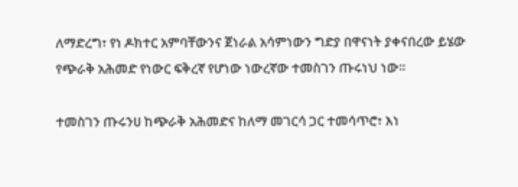ለማድረግ፣ የነ ዶክተር አምባቸውንና ጀነራል አሳምነውን ግድያ በዋናነት ያቀናበረው ይሄው የጭራቅ አሕመድ የነውር ፍቅረኛ የሆነው ነውረኛው ተመስገን ጡሩነህ ነው።

ተመስገን ጡሩንሀ ከጭራቅ አሕመድና ከለማ መገርሳ ጋር ተመሳጥሮ፣ እነ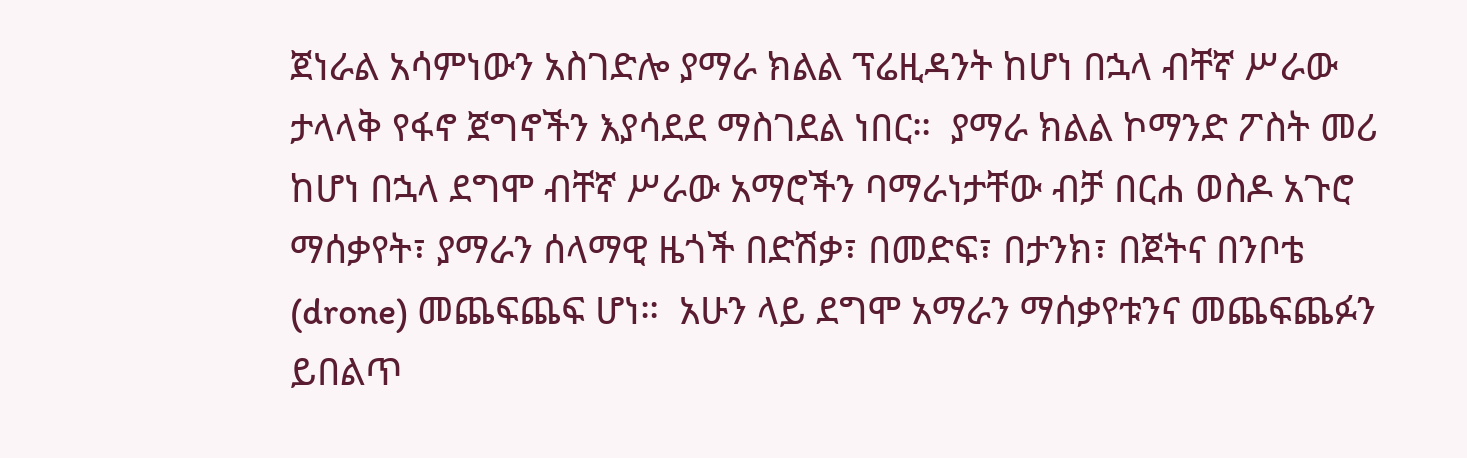ጀነራል አሳምነውን አስገድሎ ያማራ ክልል ፕሬዚዳንት ከሆነ በኋላ ብቸኛ ሥራው ታላላቅ የፋኖ ጀግኖችን እያሳደደ ማስገደል ነበር።  ያማራ ክልል ኮማንድ ፖስት መሪ ከሆነ በኋላ ደግሞ ብቸኛ ሥራው አማሮችን ባማራነታቸው ብቻ በርሐ ወስዶ አጉሮ ማሰቃየት፣ ያማራን ሰላማዊ ዜጎች በድሽቃ፣ በመድፍ፣ በታንክ፣ በጀትና በንቦቴ (drone) መጨፍጨፍ ሆነ።  አሁን ላይ ደግሞ አማራን ማሰቃየቱንና መጨፍጨፉን ይበልጥ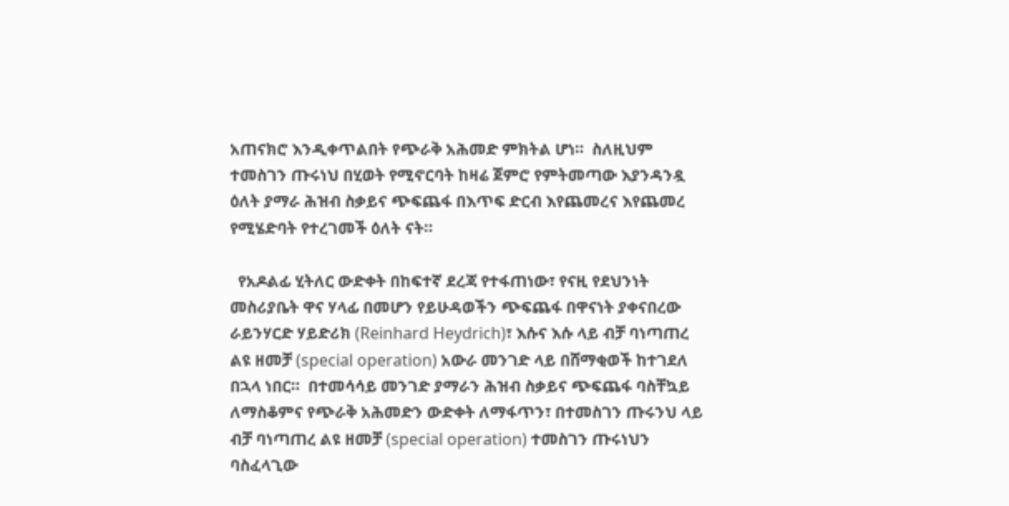አጠናክሮ እንዲቀጥልበት የጭራቅ አሕመድ ምክትል ሆነ።  ስለዚህም ተመስገን ጡሩነህ በሂወት የሚኖርባት ከዛሬ ጀምሮ የምትመጣው እያንዳንዷ ዕለት ያማራ ሕዝብ ስቃይና ጭፍጨፋ በእጥፍ ድርብ እየጨመረና እየጨመረ የሚሄድባት የተረገመች ዕለት ናት።

  የአዶልፊ ሂትለር ውድቀት በከፍተኛ ደረጃ የተፋጠነው፣ የናዚ የደህንነት መስሪያቤት ዋና ሃላፊ በመሆን የይሁዳወችን ጭፍጨፋ በዋናነት ያቀናበረው ራይንሃርድ ሃይድሪክ (Reinhard Heydrich)፣ እሱና እሱ ላይ ብቻ ባነጣጠረ ልዩ ዘመቻ (special operation) አውራ መንገድ ላይ በሸማቂወች ከተገደለ በኋላ ነበር።  በተመሳሳይ መንገድ ያማራን ሕዝብ ስቃይና ጭፍጨፋ ባስቸኳይ ለማስቆምና የጭራቅ አሕመድን ውድቀት ለማፋጥን፣ በተመስገን ጡሩንህ ላይ ብቻ ባነጣጠረ ልዩ ዘመቻ (special operation) ተመስገን ጡሩነህን ባስፈላጊው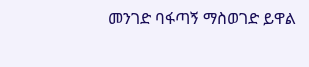መንገድ ባፋጣኝ ማስወገድ ይዋል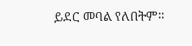ይደር መባል የለበትም።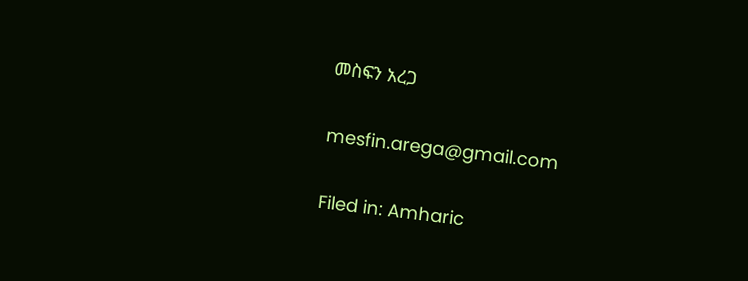መስፍን አረጋ

mesfin.arega@gmail.com

Filed in: Amharic